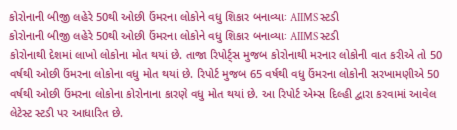કોરોનાની બીજી લહેરે 50થી ઓછી ઉંમરના લોકોને વધુ શિકાર બનાવ્યાઃ AIIMS સ્ટડી
કોરોનાની બીજી લહેરે 50થી ઓછી ઉંમરના લોકોને વધુ શિકાર બનાવ્યાઃ AIIMS સ્ટડી
કોરોનાથી દેશમાં લાખો લોકોના મોત થયાં છે. તાજા રિપોર્ટ્સ મુજબ કોરોનાથી મરનાર લોકોની વાત કરીએ તો 50 વર્ષથી ઓછી ઉંમરના લોકોના વધુ મોત થયાં છે. રિપોર્ટ મુજબ 65 વર્ષથી વધુ ઉંમરના લોકોની સરખામણીએ 50 વર્ષથી ઓછી ઉંમરના લોકોના કોરોનાના કારણે વધુ મોત થયાં છે. આ રિપોર્ટ એમ્સ દિલ્હી દ્વારા કરવામાં આવેલ લેટેસ્ટ સ્ટડી પર આધારિત છે.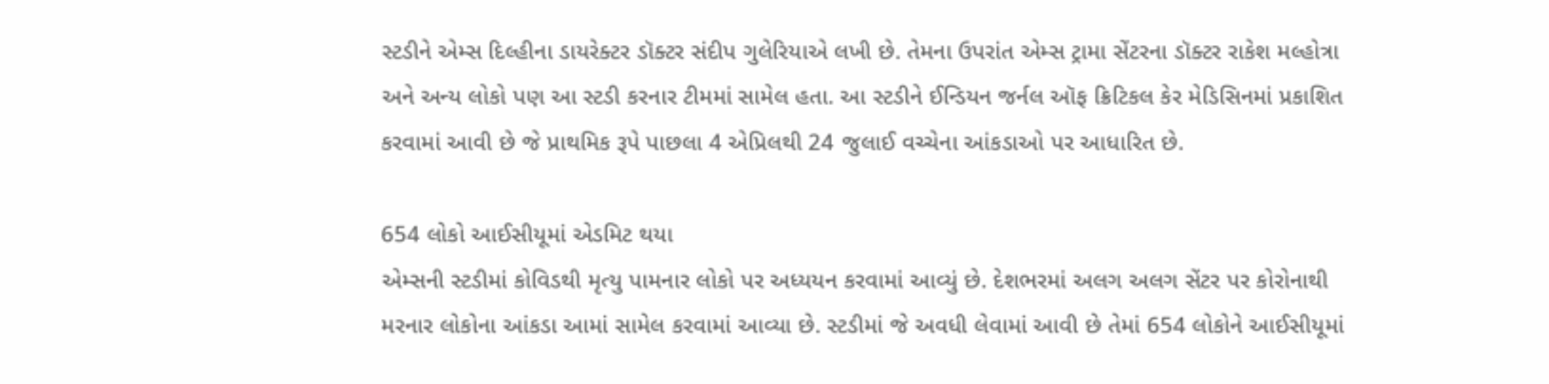સ્ટડીને એમ્સ દિલ્હીના ડાયરેક્ટર ડૉક્ટર સંદીપ ગુલેરિયાએ લખી છે. તેમના ઉપરાંત એમ્સ ટ્રામા સેંટરના ડૉક્ટર રાકેશ મલ્હોત્રા અને અન્ય લોકો પણ આ સ્ટડી કરનાર ટીમમાં સામેલ હતા. આ સ્ટડીને ઈન્ડિયન જર્નલ ઑફ ક્રિટિકલ કેર મેડિસિનમાં પ્રકાશિત કરવામાં આવી છે જે પ્રાથમિક રૂપે પાછલા 4 એપ્રિલથી 24 જુલાઈ વચ્ચેના આંકડાઓ પર આધારિત છે.

654 લોકો આઈસીયૂમાં એડમિટ થયા
એમ્સની સ્ટડીમાં કોવિડથી મૃત્યુ પામનાર લોકો પર અધ્યયન કરવામાં આવ્યું છે. દેશભરમાં અલગ અલગ સેંટર પર કોરોનાથી મરનાર લોકોના આંકડા આમાં સામેલ કરવામાં આવ્યા છે. સ્ટડીમાં જે અવધી લેવામાં આવી છે તેમાં 654 લોકોને આઈસીયૂમાં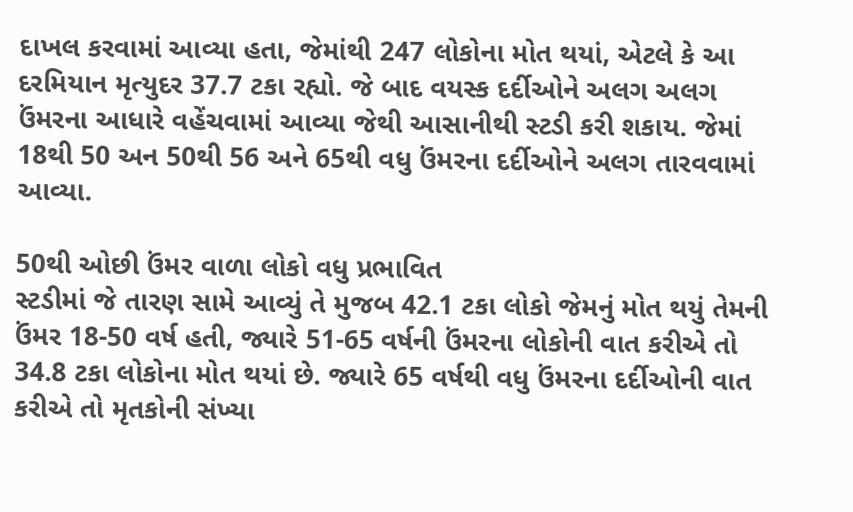દાખલ કરવામાં આવ્યા હતા, જેમાંથી 247 લોકોના મોત થયાં, એટલે કે આ દરમિયાન મૃત્યુદર 37.7 ટકા રહ્યો. જે બાદ વયસ્ક દર્દીઓને અલગ અલગ ઉંમરના આધારે વહેંચવામાં આવ્યા જેથી આસાનીથી સ્ટડી કરી શકાય. જેમાં 18થી 50 અન 50થી 56 અને 65થી વધુ ઉંમરના દર્દીઓને અલગ તારવવામાં આવ્યા.

50થી ઓછી ઉંમર વાળા લોકો વધુ પ્રભાવિત
સ્ટડીમાં જે તારણ સામે આવ્યું તે મુજબ 42.1 ટકા લોકો જેમનું મોત થયું તેમની ઉંમર 18-50 વર્ષ હતી, જ્યારે 51-65 વર્ષની ઉંમરના લોકોની વાત કરીએ તો 34.8 ટકા લોકોના મોત થયાં છે. જ્યારે 65 વર્ષથી વધુ ઉંમરના દર્દીઓની વાત કરીએ તો મૃતકોની સંખ્યા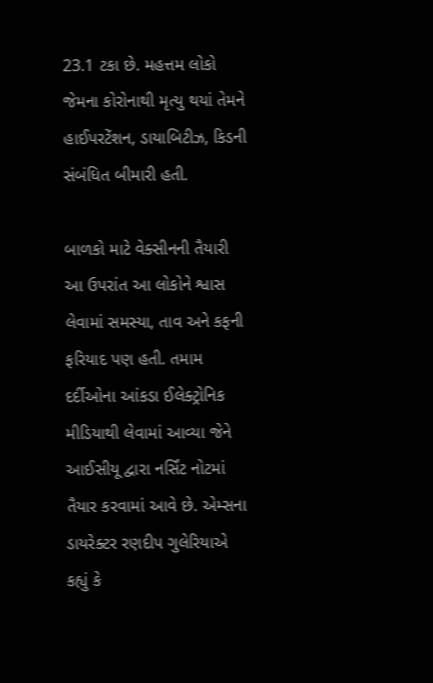23.1 ટકા છે. મહત્તમ લોકો જેમના કોરોનાથી મૃત્યુ થયાં તેમને હાઈપરટેંશન, ડાયાબિટીઝ, કિડની સંબંધિત બીમારી હતી.

બાળકો માટે વેક્સીનની તૈયારી
આ ઉપરાંત આ લોકોને શ્વાસ લેવામાં સમસ્યા, તાવ અને કફની ફરિયાદ પણ હતી. તમામ દર્દીઓના આંકડા ઈલેક્ટ્રોનિક મીડિયાથી લેવામાં આવ્યા જેને આઈસીયૂ દ્વારા નર્સિંટ નોટમાં તૈયાર કરવામાં આવે છે. એમ્સના ડાયરેક્ટર રણદીપ ગુલેરિયાએ કહ્યું કે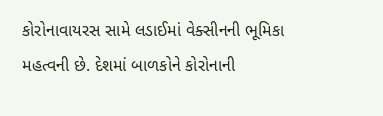કોરોનાવાયરસ સામે લડાઈમાં વેક્સીનની ભૂમિકા મહત્વની છે. દેશમાં બાળકોને કોરોનાની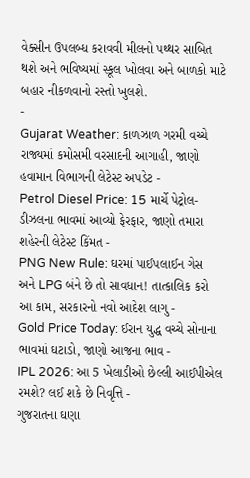વેક્સીન ઉપલબ્ધ કરાવવી મીલનો પથ્થર સાબિત થશે અને ભવિષ્યમાં સ્કૂલ ખોલવા અને બાળકો માટે બહાર નીકળવાનો રસ્તો ખુલશે.
-
Gujarat Weather: કાળઝાળ ગરમી વચ્ચે રાજ્યમાં કમોસમી વરસાદની આગાહી, જાણો હવામાન વિભાગની લેટેસ્ટ અપડેટ -
Petrol Diesel Price: 15 માર્ચે પેટ્રોલ-ડીઝલના ભાવમાં આવ્યો ફેરફાર, જાણો તમારા શહેરની લેટેસ્ટ કિંમત -
PNG New Rule: ઘરમાં પાઈપલાઈન ગેસ અને LPG બંને છે તો સાવધાન! તાત્કાલિક કરો આ કામ, સરકારનો નવો આદેશ લાગુ -
Gold Price Today: ઈરાન યુદ્ધ વચ્ચે સોનાના ભાવમાં ઘટાડો, જાણો આજના ભાવ -
IPL 2026: આ 5 ખેલાડીઓ છેલ્લી આઈપીએલ રમશે? લઈ શકે છે નિવૃત્તિ -
ગુજરાતના ઘણા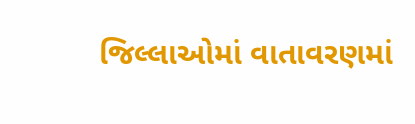જિલ્લાઓમાં વાતાવરણમાં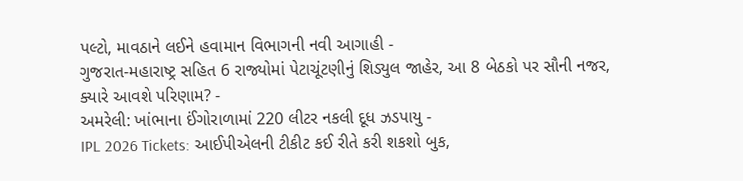પલ્ટો, માવઠાને લઈને હવામાન વિભાગની નવી આગાહી -
ગુજરાત-મહારાષ્ટ્ર સહિત 6 રાજ્યોમાં પેટાચૂંટણીનું શિડ્યુલ જાહેર, આ 8 બેઠકો પર સૌની નજર, ક્યારે આવશે પરિણામ? -
અમરેલી: ખાંભાના ઈંગોરાળામાં 220 લીટર નકલી દૂધ ઝડપાયુ -
IPL 2026 Tickets: આઈપીએલની ટીકીટ કઈ રીતે કરી શકશો બુક,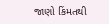જાણો કિંમતથી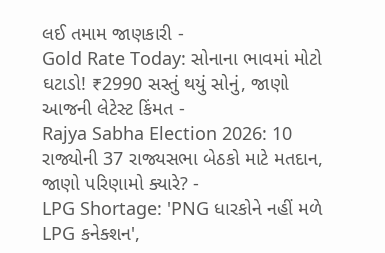લઈ તમામ જાણકારી -
Gold Rate Today: સોનાના ભાવમાં મોટો ઘટાડો! ₹2990 સસ્તું થયું સોનું, જાણો આજની લેટેસ્ટ કિંમત -
Rajya Sabha Election 2026: 10 રાજ્યોની 37 રાજ્યસભા બેઠકો માટે મતદાન, જાણો પરિણામો ક્યારે? -
LPG Shortage: 'PNG ધારકોને નહીં મળે LPG કનેક્શન',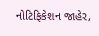નોટિફિકેશન જાહેર,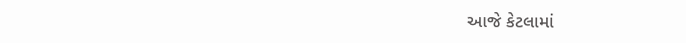આજે કેટલામાં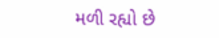મળી રહ્યો છે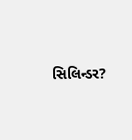સિલિન્ડર?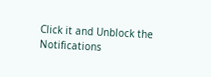Click it and Unblock the Notifications